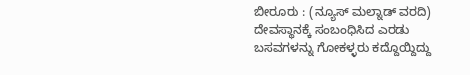ಬೀರೂರು : (ನ್ಯೂಸ್ ಮಲ್ನಾಡ್ ವರದಿ) ದೇವಸ್ಥಾನಕ್ಕೆ ಸಂಬಂಧಿಸಿದ ಎರಡು ಬಸವಗಳನ್ನು ಗೋಕಳ್ಳರು ಕದ್ದೊಯ್ದಿದ್ದು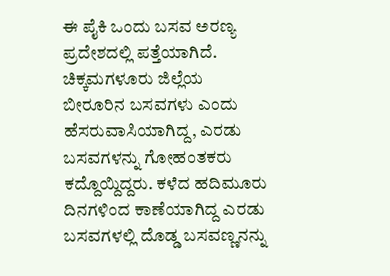ಈ ಪೈಕಿ ಒಂದು ಬಸವ ಅರಣ್ಯ ಪ್ರದೇಶದಲ್ಲಿ ಪತ್ತೆಯಾಗಿದೆ.
ಚಿಕ್ಕಮಗಳೂರು ಜಿಲ್ಲೆಯ ಬೀರೂರಿನ ಬಸವಗಳು ಎಂದು ಹೆಸರುವಾಸಿಯಾಗಿದ್ದ, ಎರಡು ಬಸವಗಳನ್ನು ಗೋಹಂತಕರು ಕದ್ದೊಯ್ದಿದ್ದರು. ಕಳೆದ ಹದಿಮೂರು ದಿನಗಳಿಂದ ಕಾಣೆಯಾಗಿದ್ದ ಎರಡು ಬಸವಗಳಲ್ಲಿ ದೊಡ್ಡ ಬಸವಣ್ಣನನ್ನು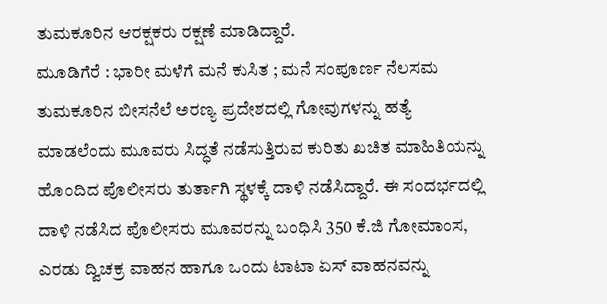ತುಮಕೂರಿನ ಆರಕ್ಷಕರು ರಕ್ಷಣೆ ಮಾಡಿದ್ದಾರೆ.
ಮೂಡಿಗೆರೆ : ಭಾರೀ ಮಳೆಗೆ ಮನೆ ಕುಸಿತ ; ಮನೆ ಸಂಪೂರ್ಣ ನೆಲಸಮ
ತುಮಕೂರಿನ ಬೀಸನೆಲೆ ಅರಣ್ಯ ಪ್ರದೇಶದಲ್ಲಿ ಗೋವುಗಳನ್ನು ಹತ್ಯೆ ಮಾಡಲೆಂದು ಮೂವರು ಸಿದ್ಧತೆ ನಡೆಸುತ್ತಿರುವ ಕುರಿತು ಖಚಿತ ಮಾಹಿತಿಯನ್ನು ಹೊಂದಿದ ಪೊಲೀಸರು ತುರ್ತಾಗಿ ಸ್ಥಳಕ್ಕೆ ದಾಳಿ ನಡೆಸಿದ್ದಾರೆ. ಈ ಸಂದರ್ಭದಲ್ಲಿ ದಾಳಿ ನಡೆಸಿದ ಪೊಲೀಸರು ಮೂವರನ್ನು ಬಂಧಿಸಿ 350 ಕೆ.ಜಿ ಗೋಮಾಂಸ, ಎರಡು ದ್ವಿಚಕ್ರ ವಾಹನ ಹಾಗೂ ಒಂದು ಟಾಟಾ ಏಸ್ ವಾಹನವನ್ನು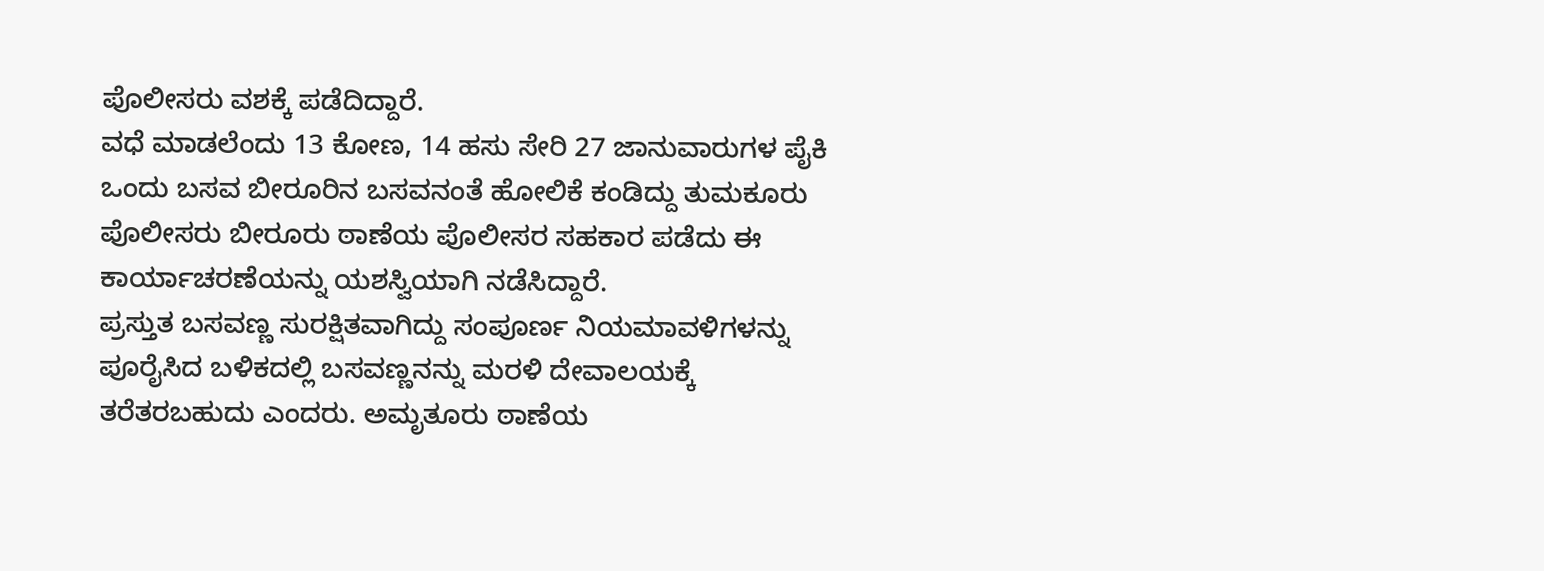ಪೊಲೀಸರು ವಶಕ್ಕೆ ಪಡೆದಿದ್ದಾರೆ.
ವಧೆ ಮಾಡಲೆಂದು 13 ಕೋಣ, 14 ಹಸು ಸೇರಿ 27 ಜಾನುವಾರುಗಳ ಪೈಕಿ ಒಂದು ಬಸವ ಬೀರೂರಿನ ಬಸವನಂತೆ ಹೋಲಿಕೆ ಕಂಡಿದ್ದು ತುಮಕೂರು ಪೊಲೀಸರು ಬೀರೂರು ಠಾಣೆಯ ಪೊಲೀಸರ ಸಹಕಾರ ಪಡೆದು ಈ ಕಾರ್ಯಾಚರಣೆಯನ್ನು ಯಶಸ್ವಿಯಾಗಿ ನಡೆಸಿದ್ದಾರೆ.
ಪ್ರಸ್ತುತ ಬಸವಣ್ಣ ಸುರಕ್ಷಿತವಾಗಿದ್ದು ಸಂಪೂರ್ಣ ನಿಯಮಾವಳಿಗಳನ್ನು ಪೂರೈಸಿದ ಬಳಿಕದಲ್ಲಿ ಬಸವಣ್ಣನನ್ನು ಮರಳಿ ದೇವಾಲಯಕ್ಕೆ ತರೆತರಬಹುದು ಎಂದರು. ಅಮೃತೂರು ಠಾಣೆಯ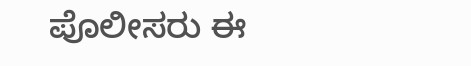ಪೊಲೀಸರು ಈ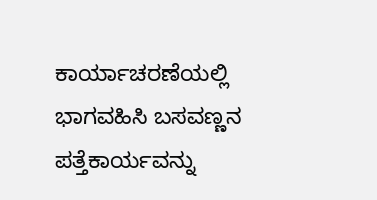ಕಾರ್ಯಾಚರಣೆಯಲ್ಲಿ ಭಾಗವಹಿಸಿ ಬಸವಣ್ಣನ ಪತ್ತೆಕಾರ್ಯವನ್ನು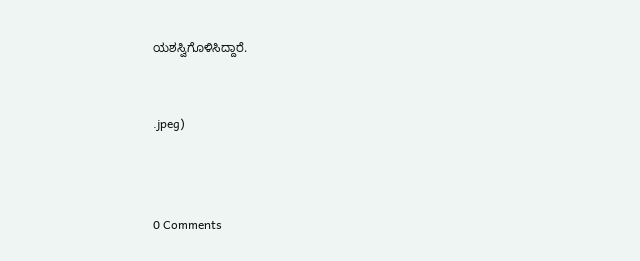ಯಶಸ್ವಿಗೊಳಿಸಿದ್ದಾರೆ.


.jpeg)



0 Comments